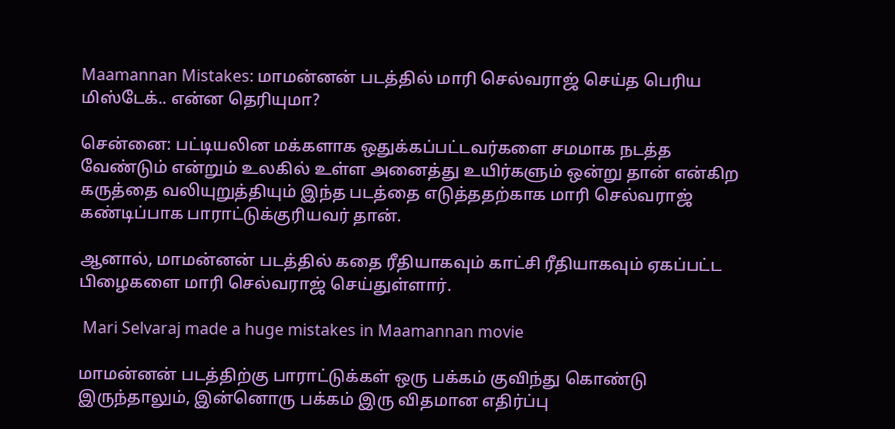Maamannan Mistakes: மாமன்னன் படத்தில் மாரி செல்வராஜ் செய்த பெரிய மிஸ்டேக்.. என்ன தெரியுமா?

சென்னை: பட்டியலின மக்களாக ஒதுக்கப்பட்டவர்களை சமமாக நடத்த வேண்டும் என்றும் உலகில் உள்ள அனைத்து உயிர்களும் ஒன்று தான் என்கிற கருத்தை வலியுறுத்தியும் இந்த படத்தை எடுத்ததற்காக மாரி செல்வராஜ் கண்டிப்பாக பாராட்டுக்குரியவர் தான்.

ஆனால், மாமன்னன் படத்தில் கதை ரீதியாகவும் காட்சி ரீதியாகவும் ஏகப்பட்ட பிழைகளை மாரி செல்வராஜ் செய்துள்ளார்.

 Mari Selvaraj made a huge mistakes in Maamannan movie

மாமன்னன் படத்திற்கு பாராட்டுக்கள் ஒரு பக்கம் குவிந்து கொண்டு இருந்தாலும், இன்னொரு பக்கம் இரு விதமான எதிர்ப்பு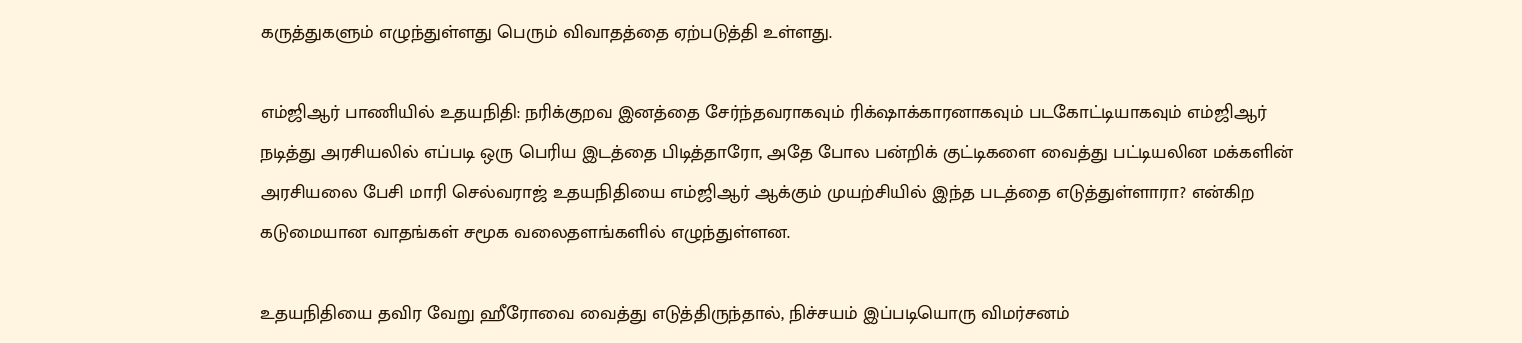கருத்துகளும் எழுந்துள்ளது பெரும் விவாதத்தை ஏற்படுத்தி உள்ளது.

எம்ஜிஆர் பாணியில் உதயநிதி: நரிக்குறவ இனத்தை சேர்ந்தவராகவும் ரிக்‌ஷாக்காரனாகவும் படகோட்டியாகவும் எம்ஜிஆர் நடித்து அரசியலில் எப்படி ஒரு பெரிய இடத்தை பிடித்தாரோ, அதே போல பன்றிக் குட்டிகளை வைத்து பட்டியலின மக்களின் அரசியலை பேசி மாரி செல்வராஜ் உதயநிதியை எம்ஜிஆர் ஆக்கும் முயற்சியில் இந்த படத்தை எடுத்துள்ளாரா? என்கிற கடுமையான வாதங்கள் சமூக வலைதளங்களில் எழுந்துள்ளன.

உதயநிதியை தவிர வேறு ஹீரோவை வைத்து எடுத்திருந்தால், நிச்சயம் இப்படியொரு விமர்சனம்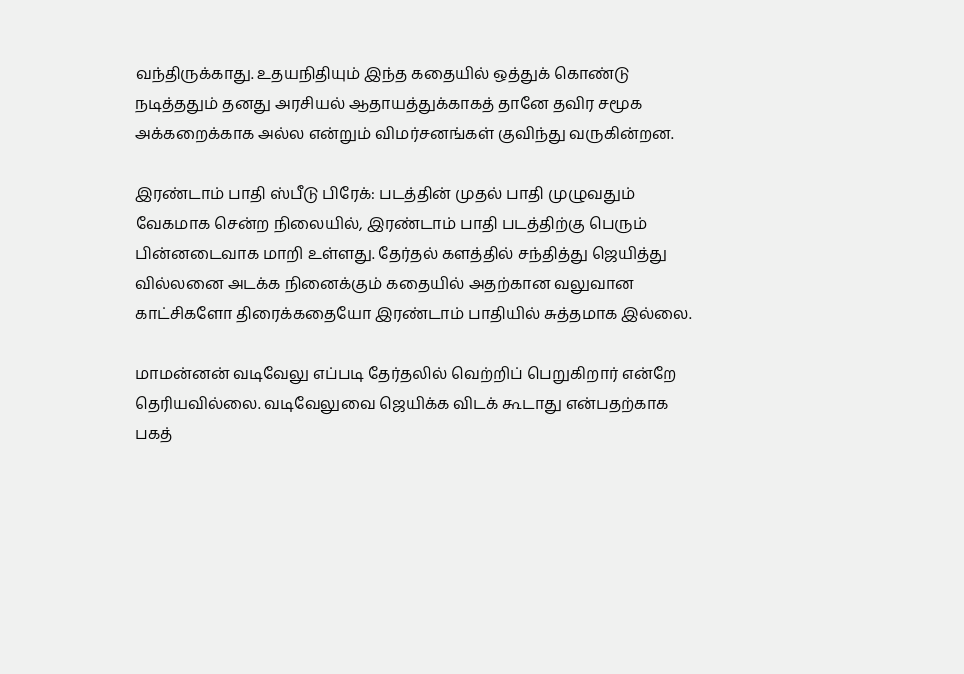வந்திருக்காது. உதயநிதியும் இந்த கதையில் ஒத்துக் கொண்டு நடித்ததும் தனது அரசியல் ஆதாயத்துக்காகத் தானே தவிர சமூக அக்கறைக்காக அல்ல என்றும் விமர்சனங்கள் குவிந்து வருகின்றன.

இரண்டாம் பாதி ஸ்பீடு பிரேக்: படத்தின் முதல் பாதி முழுவதும் வேகமாக சென்ற நிலையில், இரண்டாம் பாதி படத்திற்கு பெரும் பின்னடைவாக மாறி உள்ளது. தேர்தல் களத்தில் சந்தித்து ஜெயித்து வில்லனை அடக்க நினைக்கும் கதையில் அதற்கான வலுவான காட்சிகளோ திரைக்கதையோ இரண்டாம் பாதியில் சுத்தமாக இல்லை.

மாமன்னன் வடிவேலு எப்படி தேர்தலில் வெற்றிப் பெறுகிறார் என்றே தெரியவில்லை. வடிவேலுவை ஜெயிக்க விடக் கூடாது என்பதற்காக பகத்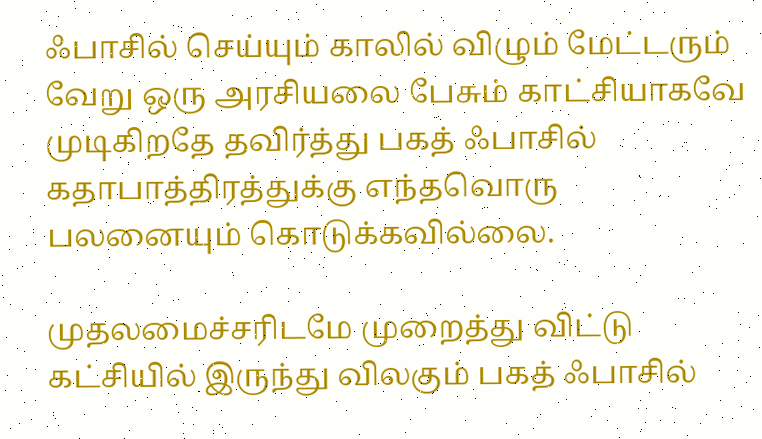ஃபாசில் செய்யும் காலில் விழும் மேட்டரும் வேறு ஒரு அரசியலை பேசும் காட்சியாகவே முடிகிறதே தவிர்த்து பகத் ஃபாசில் கதாபாத்திரத்துக்கு எந்தவொரு பலனையும் கொடுக்கவில்லை.

முதலமைச்சரிடமே முறைத்து விட்டு கட்சியில் இருந்து விலகும் பகத் ஃபாசில்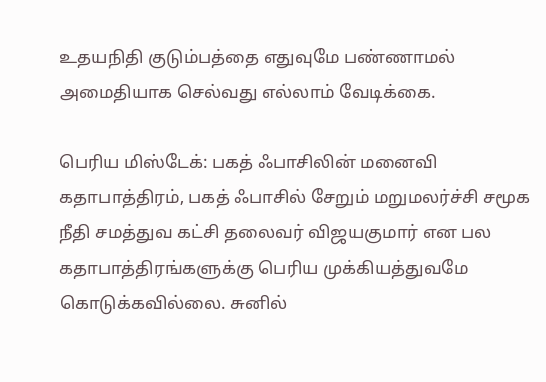உதயநிதி குடும்பத்தை எதுவுமே பண்ணாமல் அமைதியாக செல்வது எல்லாம் வேடிக்கை.

பெரிய மிஸ்டேக்: பகத் ஃபாசிலின் மனைவி கதாபாத்திரம், பகத் ஃபாசில் சேறும் மறுமலர்ச்சி சமூக நீதி சமத்துவ கட்சி தலைவர் விஜயகுமார் என பல கதாபாத்திரங்களுக்கு பெரிய முக்கியத்துவமே கொடுக்கவில்லை. சுனில்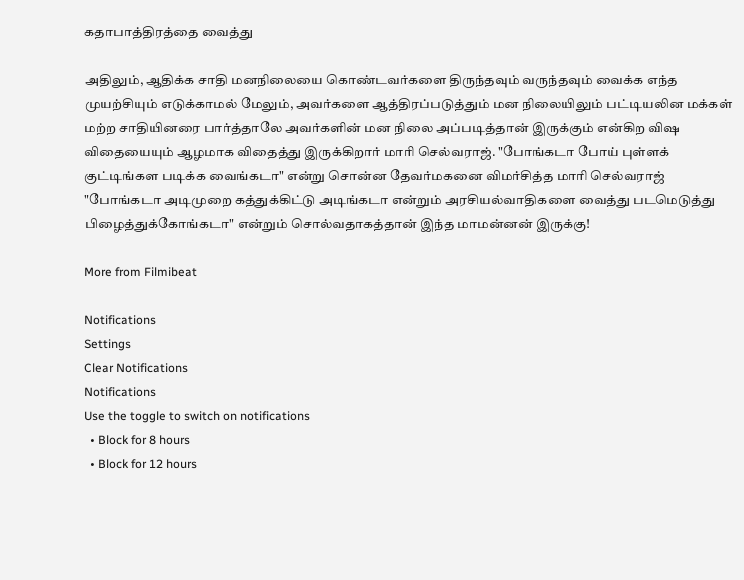கதாபாத்திரத்தை வைத்து

அதிலும், ஆதிக்க சாதி மனநிலையை கொண்டவர்களை திருந்தவும் வருந்தவும் வைக்க எந்த முயற்சியும் எடுக்காமல் மேலும், அவர்களை ஆத்திரப்படுத்தும் மன நிலையிலும் பட்டியலின மக்கள் மற்ற சாதியினரை பார்த்தாலே அவர்களின் மன நிலை அப்படித்தான் இருக்கும் என்கிற விஷ விதையையும் ஆழமாக விதைத்து இருக்கிறார் மாரி செல்வராஜ். "போங்கடா போய் புள்ளக் குட்டிங்கள படிக்க வைங்கடா" என்று சொன்ன தேவர்மகனை விமர்சித்த மாரி செல்வராஜ் "போங்கடா அடிமுறை கத்துக்கிட்டு அடிங்கடா என்றும் அரசியல்வாதிகளை வைத்து படமெடுத்து பிழைத்துக்கோங்கடா" என்றும் சொல்வதாகத்தான் இந்த மாமன்னன் இருக்கு!

More from Filmibeat

Notifications
Settings
Clear Notifications
Notifications
Use the toggle to switch on notifications
  • Block for 8 hours
  • Block for 12 hours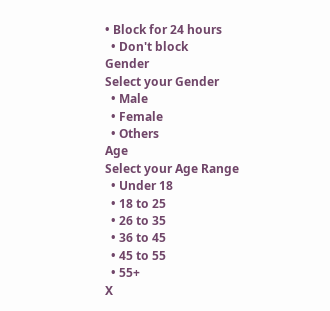• Block for 24 hours
  • Don't block
Gender
Select your Gender
  • Male
  • Female
  • Others
Age
Select your Age Range
  • Under 18
  • 18 to 25
  • 26 to 35
  • 36 to 45
  • 45 to 55
  • 55+
X